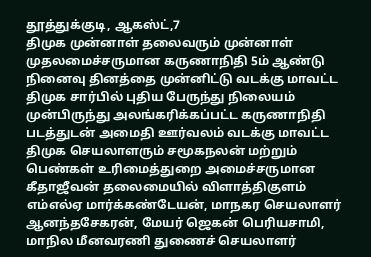தூத்துக்குடி, ஆகஸ்ட்,7
திமுக முன்னாள் தலைவரும் முன்னாள் முதலமைச்சருமான கருணாநிதி 5ம் ஆண்டு நினைவு தினத்தை முன்னிட்டு வடக்கு மாவட்ட திமுக சார்பில் புதிய பேருந்து நிலையம் முன்பிருந்து அலங்கரிக்கப்பட்ட கருணாநிதி படத்துடன் அமைதி ஊர்வலம் வடக்கு மாவட்ட திமுக செயலாளரும் சமூகநலன் மற்றும் பெண்கள் உரிமைத்துறை அமைச்சருமான கீதாஜீவன் தலைமையில் விளாத்திகுளம் எம்எல்ஏ மார்க்கண்டேயன், மாநகர செயலாளர் ஆனந்தசேகரன், மேயர் ஜெகன் பெரியசாமி, மாநில மீனவரணி துணைச் செயலாளர்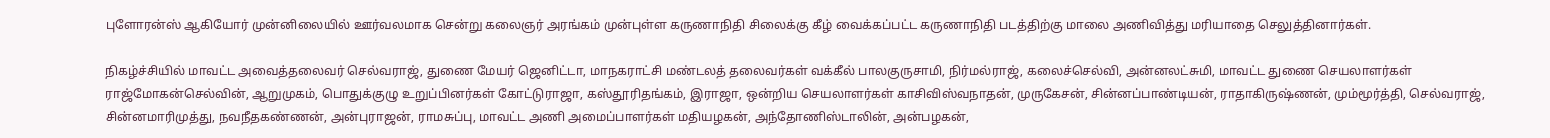புளோரன்ஸ் ஆகியோர் முன்னிலையில் ஊர்வலமாக சென்று கலைஞர் அரங்கம் முன்புள்ள கருணாநிதி சிலைக்கு கீழ் வைக்கப்பட்ட கருணாநிதி படத்திற்கு மாலை அணிவித்து மரியாதை செலுத்தினார்கள்.

நிகழ்ச்சியில் மாவட்ட அவைத்தலைவர் செல்வராஜ், துணை மேயர் ஜெனிட்டா, மாநகராட்சி மண்டலத் தலைவர்கள் வக்கீல் பாலகுருசாமி, நிர்மல்ராஜ், கலைச்செல்வி, அன்னலட்சுமி, மாவட்ட துணை செயலாளர்கள் ராஜ்மோகன்செல்வின், ஆறுமுகம், பொதுக்குழு உறுப்பினர்கள் கோட்டுராஜா, கஸ்தூரிதங்கம், இராஜா, ஒன்றிய செயலாளர்கள் காசிவிஸ்வநாதன், முருகேசன், சின்னப்பாண்டியன், ராதாகிருஷ்ணன், மும்மூர்த்தி, செல்வராஜ், சின்னமாரிமுத்து, நவநீதகண்ணன், அன்புராஜன், ராமசுப்பு, மாவட்ட அணி அமைப்பாளர்கள் மதியழகன், அந்தோணிஸ்டாலின், அன்பழகன்,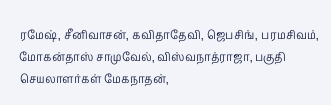ரமேஷ், சீனிவாசன், கவிதாதேவி, ஜெபசிங், பரமசிவம், மோகன்தாஸ் சாமுவேல், விஸ்வநாத்ராஜா, பகுதி செயலாளர்கள் மேகநாதன்,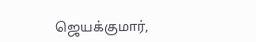ஜெயக்குமார்,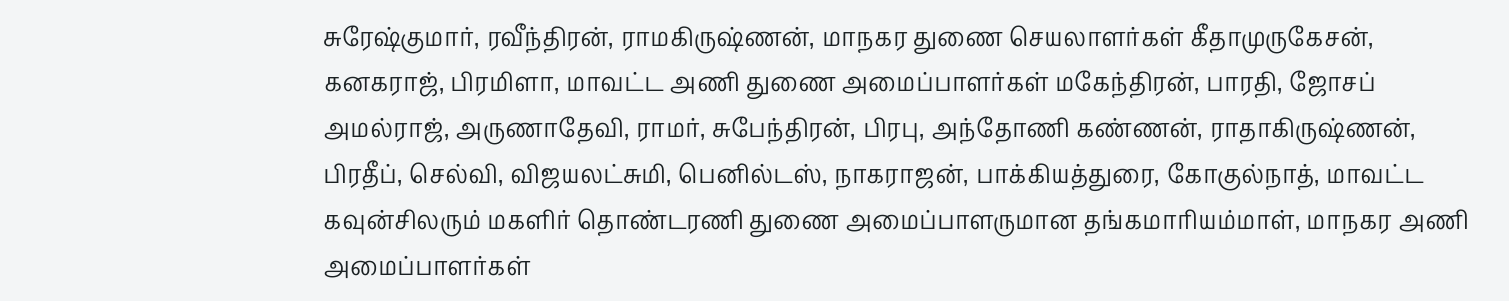சுரேஷ்குமார், ரவீந்திரன், ராமகிருஷ்ணன், மாநகர துணை செயலாளர்கள் கீதாமுருகேசன், கனகராஜ், பிரமிளா, மாவட்ட அணி துணை அமைப்பாளர்கள் மகேந்திரன், பாரதி, ஜோசப் அமல்ராஜ், அருணாதேவி, ராமர், சுபேந்திரன், பிரபு, அந்தோணி கண்ணன், ராதாகிருஷ்ணன், பிரதீப், செல்வி, விஜயலட்சுமி, பெனில்டஸ், நாகராஜன், பாக்கியத்துரை, கோகுல்நாத், மாவட்ட கவுன்சிலரும் மகளிர் தொண்டரணி துணை அமைப்பாளருமான தங்கமாரியம்மாள், மாநகர அணி அமைப்பாளர்கள்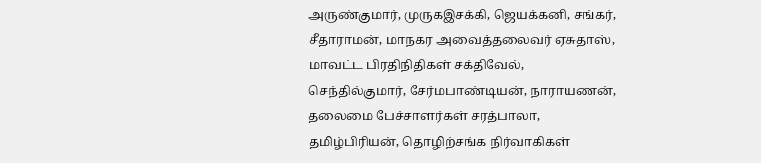அருண்குமார், முருகஇசக்கி, ஜெயக்கனி, சங்கர், சீதாராமன், மாநகர அவைத்தலைவர் ஏசுதாஸ், மாவட்ட பிரதிநிதிகள் சக்திவேல், செந்தில்குமார், சேர்மபாண்டியன், நாராயணன், தலைமை பேச்சாளர்கள் சரத்பாலா, தமிழ்பிரியன், தொழிற்சங்க நிர்வாகிகள்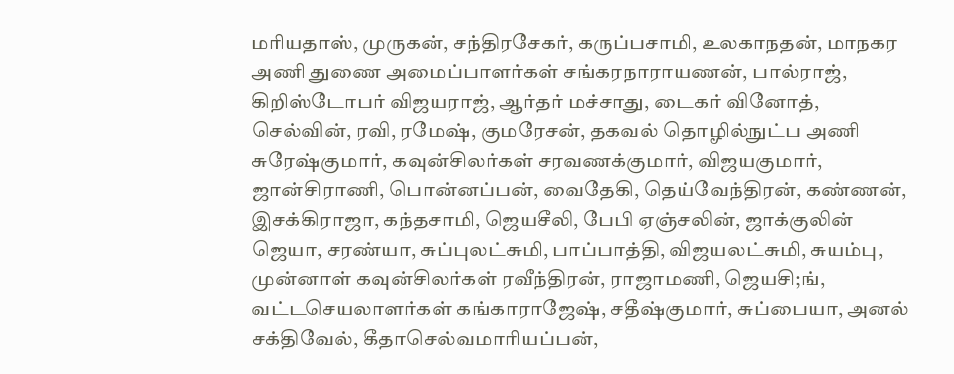மரியதாஸ், முருகன், சந்திரசேகர், கருப்பசாமி, உலகாநதன், மாநகர அணி துணை அமைப்பாளர்கள் சங்கரநாராயணன், பால்ராஜ், கிறிஸ்டோபர் விஜயராஜ், ஆர்தர் மச்சாது, டைகர் வினோத், செல்வின், ரவி, ரமேஷ், குமரேசன், தகவல் தொழில்நுட்ப அணி சுரேஷ்குமார், கவுன்சிலர்கள் சரவணக்குமார், விஜயகுமார், ஜான்சிராணி, பொன்னப்பன், வைதேகி, தெய்வேந்திரன், கண்ணன், இசக்கிராஜா, கந்தசாமி, ஜெயசீலி, பேபி ஏஞ்சலின், ஜாக்குலின் ஜெயா, சரண்யா, சுப்புலட்சுமி, பாப்பாத்தி, விஜயலட்சுமி, சுயம்பு, முன்னாள் கவுன்சிலர்கள் ரவீந்திரன், ராஜாமணி, ஜெயசி;ங், வட்டசெயலாளர்கள் கங்காராஜேஷ், சதீஷ்குமார், சுப்பையா, அனல் சக்திவேல், கீதாசெல்வமாரியப்பன்,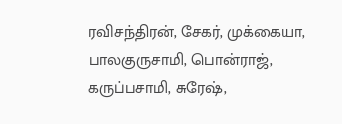ரவிசந்திரன், சேகர், முக்கையா, பாலகுருசாமி, பொன்ராஜ், கருப்பசாமி, சுரேஷ்,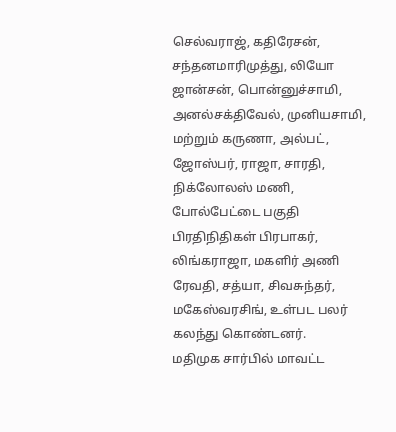செல்வராஜ், கதிரேசன், சந்தனமாரிமுத்து, லியோ ஜான்சன், பொன்னுச்சாமி, அனல்சக்திவேல், முனியசாமி, மற்றும் கருணா, அல்பட், ஜோஸ்பர், ராஜா, சாரதி, நிக்லோலஸ் மணி, போல்பேட்டை பகுதி பிரதிநிதிகள் பிரபாகர், லிங்கராஜா, மகளிர் அணி ரேவதி, சத்யா, சிவசுந்தர், மகேஸ்வரசிங், உள்பட பலர் கலந்து கொண்டனர்.
மதிமுக சார்பில் மாவட்ட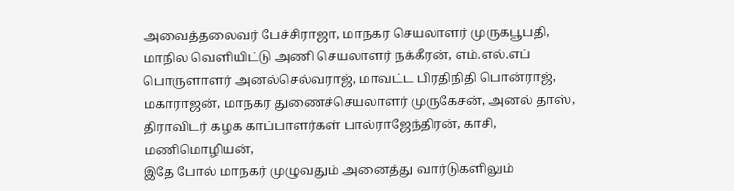அவைத்தலைவர் பேச்சிராஜா, மாநகர செயலாளர் முருகபூபதி, மாநில வெளியிட்டு அணி செயலாளர் நக்கீரன், எம்.எல்.எப் பொருளாளர் அனல்செல்வராஜ், மாவட்ட பிரதிநிதி பொன்ராஜ், மகாராஜன், மாநகர துணைச்செயலாளர் முருகேசன், அனல் தாஸ், திராவிடர் கழக காப்பாளர்கள் பால்ராஜேந்திரன், காசி, மணிமொழியன்,
இதே போல் மாநகர் முழுவதும் அனைத்து வார்டுகளிலும்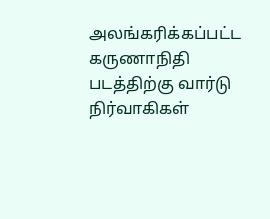அலங்கரிக்கப்பட்ட கருணாநிதி படத்திற்கு வார்டு நிர்வாகிகள்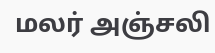மலர் அஞ்சலி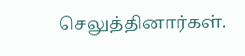செலுத்தினார்கள்.